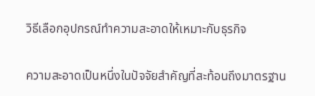วิธีเลือกอุปกรณ์ทำความสะอาดให้เหมาะกับธุรกิจ

ความสะอาดเป็นหนึ่งในปัจจัยสำคัญที่สะท้อนถึงมาตรฐาน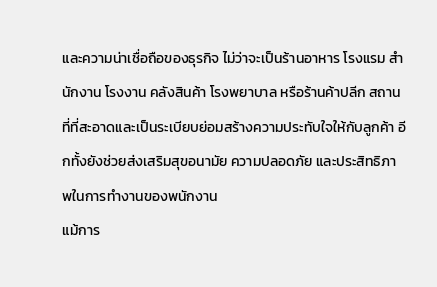และความน่าเชื่อถือของธุรกิจ ไม่ว่าจะเป็นร้านอาหาร โรงแรม สำนักงาน โรงงาน คลังสินค้า โรงพยาบาล หรือร้านค้าปลีก สถานที่ที่สะอาดและเป็นระเบียบย่อมสร้างความประทับใจให้กับลูกค้า อีกทั้งยังช่วยส่งเสริมสุขอนามัย ความปลอดภัย และประสิทธิภาพในการทำงานของพนักงาน
แม้การ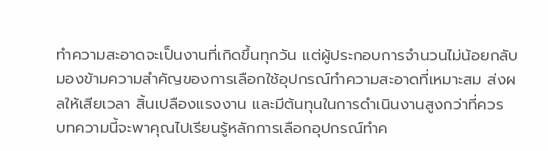ทำความสะอาดจะเป็นงานที่เกิดขึ้นทุกวัน แต่ผู้ประกอบการจำนวนไม่น้อยกลับมองข้ามความสำคัญของการเลือกใช้อุปกรณ์ทำความสะอาดที่เหมาะสม ส่งผลให้เสียเวลา สิ้นเปลืองแรงงาน และมีต้นทุนในการดำเนินงานสูงกว่าที่ควร
บทความนี้จะพาคุณไปเรียนรู้หลักการเลือกอุปกรณ์ทำค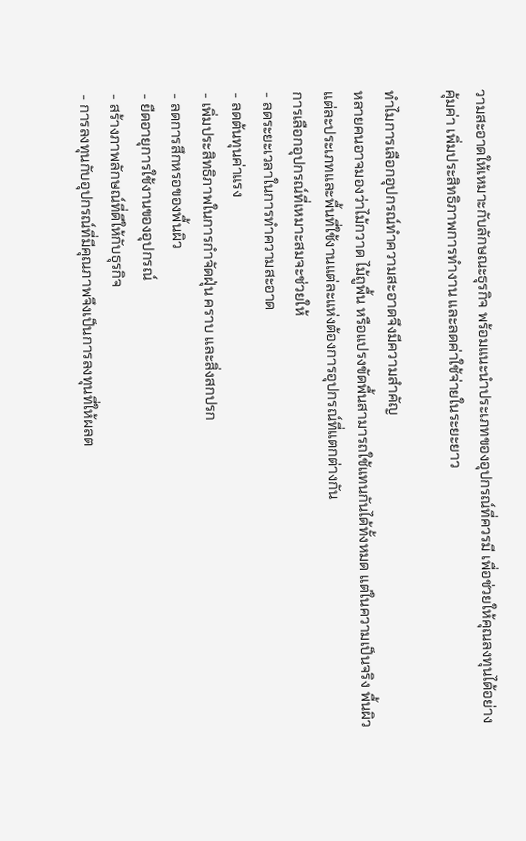วามสะอาดให้เหมาะกับลักษณะธุรกิจ พร้อมแนะนำประเภทของอุปกรณ์ที่ควรมี เพื่อช่วยให้คุณลงทุนได้อย่างคุ้มค่า เพิ่มประสิทธิภาพการทำงาน และลดค่าใช้จ่ายในระยะยาว

ทำไมการเลือกอุปกรณ์ทำความสะอาดจึงมีความสำคัญ
หลายคนอาจมองว่าไม้กวาด ไม้ถูพื้น หรือแปรงขัดพื้นสามารถใช้แทนกันได้ทั้งหมด แต่ในความเป็นจริง พื้นผิวแต่ละประเภทและพื้นที่ใช้งานแต่ละแห่งต้องการอุปกรณ์ที่แตกต่างกัน
การเลือกอุปกรณ์ที่เหมาะสมจะช่วยให้
- ลดระยะเวลาในการทำความสะอาด
- ลดต้นทุนค่าแรง
- เพิ่มประสิทธิภาพในการกำจัดฝุ่น คราบ และสิ่งสกปรก
- ลดการสึกหรอของพื้นผิว
- ยืดอายุการใช้งานของอุปกรณ์
- สร้างภาพลักษณ์ที่ดีให้กับธุรกิจ
- การลงทุนกับอุปกรณ์ที่มีคุณภาพจึงเป็นการลงทุนที่ให้ผลต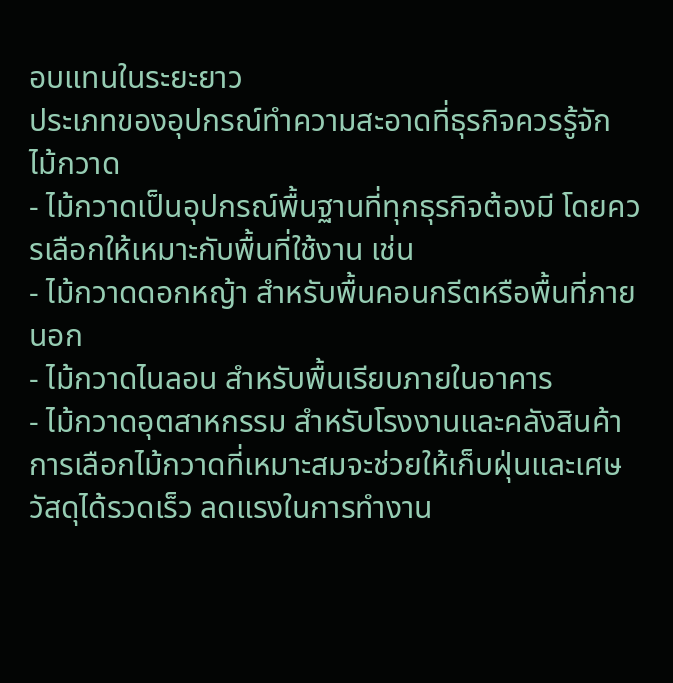อบแทนในระยะยาว
ประเภทของอุปกรณ์ทำความสะอาดที่ธุรกิจควรรู้จัก
ไม้กวาด
- ไม้กวาดเป็นอุปกรณ์พื้นฐานที่ทุกธุรกิจต้องมี โดยควรเลือกให้เหมาะกับพื้นที่ใช้งาน เช่น
- ไม้กวาดดอกหญ้า สำหรับพื้นคอนกรีตหรือพื้นที่ภายนอก
- ไม้กวาดไนลอน สำหรับพื้นเรียบภายในอาคาร
- ไม้กวาดอุตสาหกรรม สำหรับโรงงานและคลังสินค้า
การเลือกไม้กวาดที่เหมาะสมจะช่วยให้เก็บฝุ่นและเศษวัสดุได้รวดเร็ว ลดแรงในการทำงาน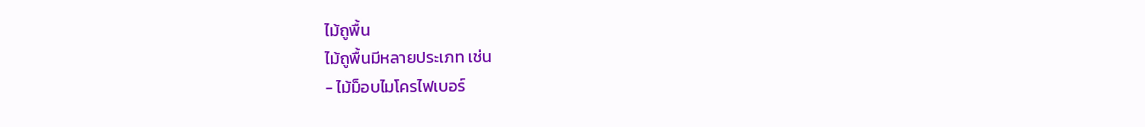ไม้ถูพื้น
ไม้ถูพื้นมีหลายประเภท เช่น
- ไม้ม็อบไมโครไฟเบอร์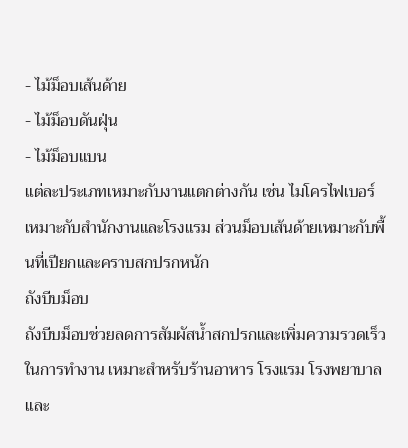- ไม้ม็อบเส้นด้าย
- ไม้ม็อบดันฝุ่น
- ไม้ม็อบแบน
แต่ละประเภทเหมาะกับงานแตกต่างกัน เช่น ไมโครไฟเบอร์เหมาะกับสำนักงานและโรงแรม ส่วนม็อบเส้นด้ายเหมาะกับพื้นที่เปียกและคราบสกปรกหนัก
ถังบีบม็อบ
ถังบีบม็อบช่วยลดการสัมผัสน้ำสกปรกและเพิ่มความรวดเร็วในการทำงาน เหมาะสำหรับร้านอาหาร โรงแรม โรงพยาบาล และ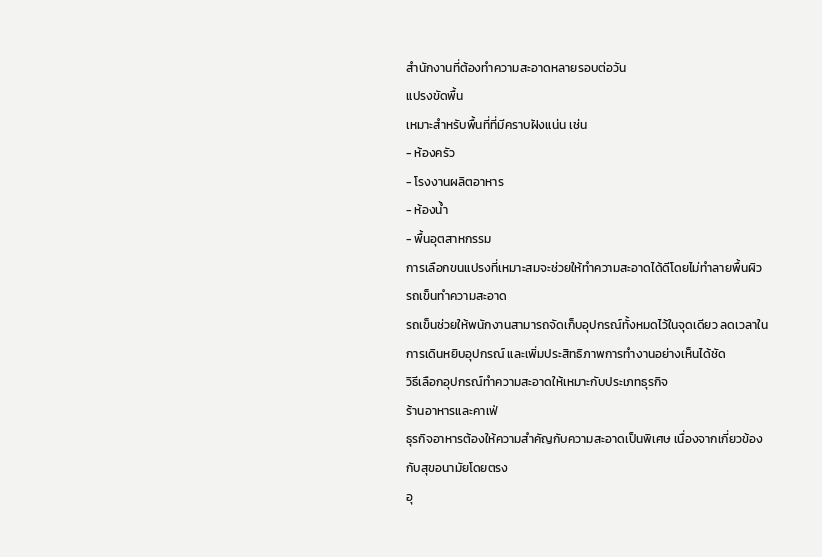สำนักงานที่ต้องทำความสะอาดหลายรอบต่อวัน
แปรงขัดพื้น
เหมาะสำหรับพื้นที่ที่มีคราบฝังแน่น เช่น
- ห้องครัว
- โรงงานผลิตอาหาร
- ห้องน้ำ
- พื้นอุตสาหกรรม
การเลือกขนแปรงที่เหมาะสมจะช่วยให้ทำความสะอาดได้ดีโดยไม่ทำลายพื้นผิว
รถเข็นทำความสะอาด
รถเข็นช่วยให้พนักงานสามารถจัดเก็บอุปกรณ์ทั้งหมดไว้ในจุดเดียว ลดเวลาในการเดินหยิบอุปกรณ์ และเพิ่มประสิทธิภาพการทำงานอย่างเห็นได้ชัด
วิธีเลือกอุปกรณ์ทำความสะอาดให้เหมาะกับประเภทธุรกิจ
ร้านอาหารและคาเฟ่
ธุรกิจอาหารต้องให้ความสำคัญกับความสะอาดเป็นพิเศษ เนื่องจากเกี่ยวข้องกับสุขอนามัยโดยตรง
อุ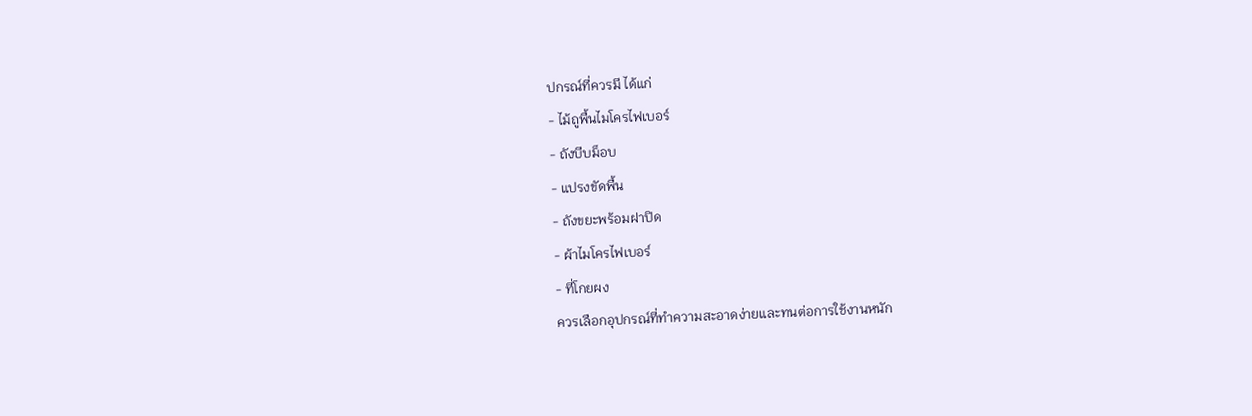ปกรณ์ที่ควรมี ได้แก่
- ไม้ถูพื้นไมโครไฟเบอร์
- ถังบีบม็อบ
- แปรงขัดพื้น
- ถังขยะพร้อมฝาปิด
- ผ้าไมโครไฟเบอร์
- ที่โกยผง
ควรเลือกอุปกรณ์ที่ทำความสะอาดง่ายและทนต่อการใช้งานหนัก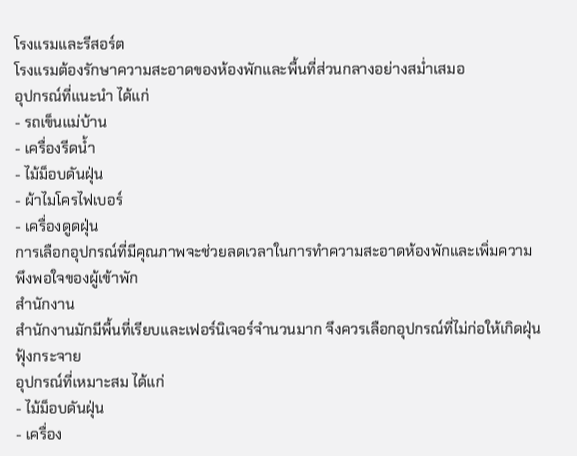โรงแรมและรีสอร์ต
โรงแรมต้องรักษาความสะอาดของห้องพักและพื้นที่ส่วนกลางอย่างสม่ำเสมอ
อุปกรณ์ที่แนะนำ ได้แก่
- รถเข็นแม่บ้าน
- เครื่องรีดน้ำ
- ไม้ม็อบดันฝุ่น
- ผ้าไมโครไฟเบอร์
- เครื่องดูดฝุ่น
การเลือกอุปกรณ์ที่มีคุณภาพจะช่วยลดเวลาในการทำความสะอาดห้องพักและเพิ่มความพึงพอใจของผู้เข้าพัก
สำนักงาน
สำนักงานมักมีพื้นที่เรียบและเฟอร์นิเจอร์จำนวนมาก จึงควรเลือกอุปกรณ์ที่ไม่ก่อให้เกิดฝุ่นฟุ้งกระจาย
อุปกรณ์ที่เหมาะสม ได้แก่
- ไม้ม็อบดันฝุ่น
- เครื่อง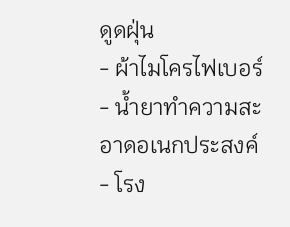ดูดฝุ่น
- ผ้าไมโครไฟเบอร์
- น้ำยาทำความสะอาดอเนกประสงค์
- โรง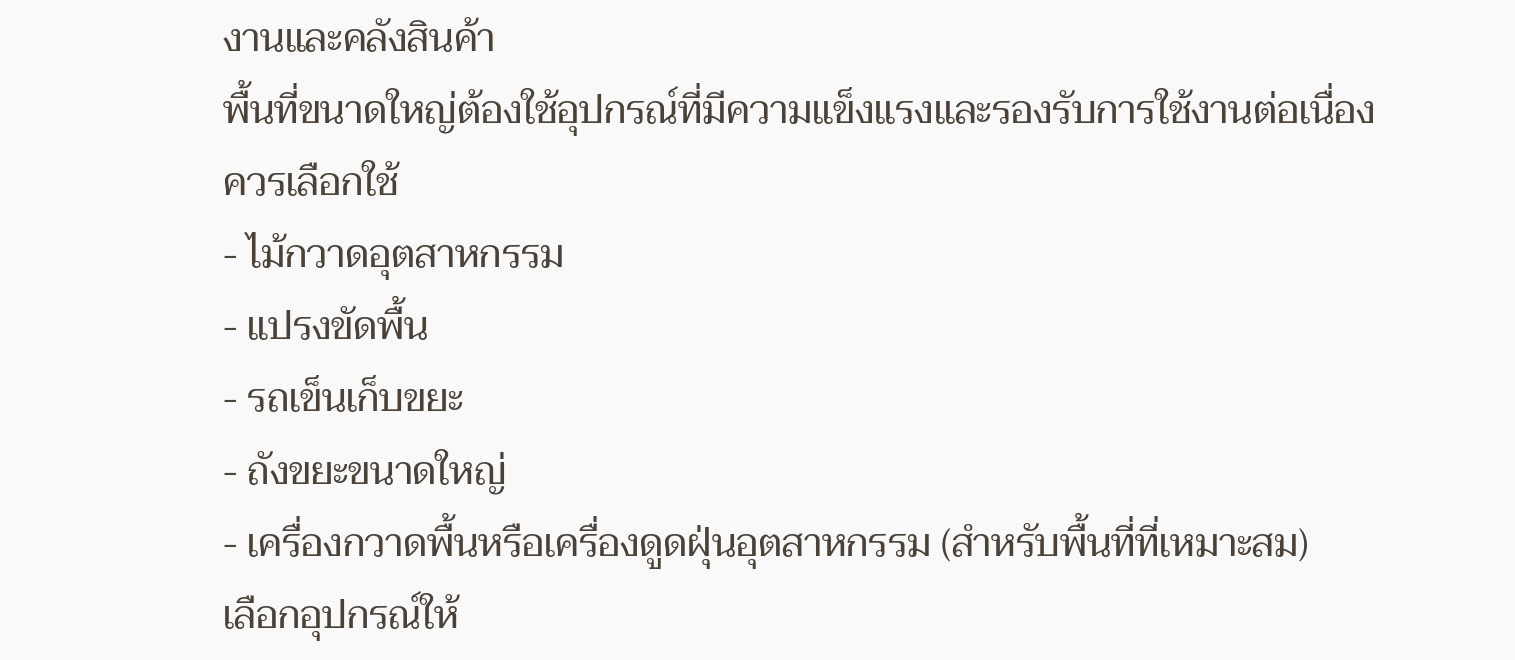งานและคลังสินค้า
พื้นที่ขนาดใหญ่ต้องใช้อุปกรณ์ที่มีความแข็งแรงและรองรับการใช้งานต่อเนื่อง
ควรเลือกใช้
- ไม้กวาดอุตสาหกรรม
- แปรงขัดพื้น
- รถเข็นเก็บขยะ
- ถังขยะขนาดใหญ่
- เครื่องกวาดพื้นหรือเครื่องดูดฝุ่นอุตสาหกรรม (สำหรับพื้นที่ที่เหมาะสม)
เลือกอุปกรณ์ให้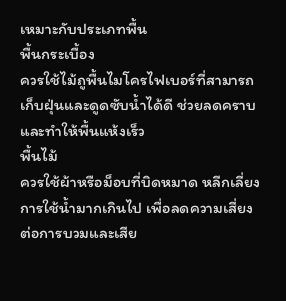เหมาะกับประเภทพื้น
พื้นกระเบื้อง
ควรใช้ไม้ถูพื้นไมโครไฟเบอร์ที่สามารถเก็บฝุ่นและดูดซับน้ำได้ดี ช่วยลดคราบและทำให้พื้นแห้งเร็ว
พื้นไม้
ควรใช้ผ้าหรือม็อบที่บิดหมาด หลีกเลี่ยงการใช้น้ำมากเกินไป เพื่อลดความเสี่ยงต่อการบวมและเสีย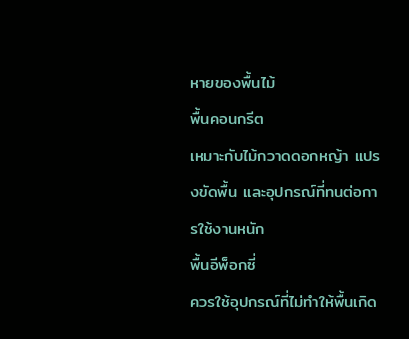หายของพื้นไม้
พื้นคอนกรีต
เหมาะกับไม้กวาดดอกหญ้า แปรงขัดพื้น และอุปกรณ์ที่ทนต่อการใช้งานหนัก
พื้นอีพ็อกซี่
ควรใช้อุปกรณ์ที่ไม่ทำให้พื้นเกิด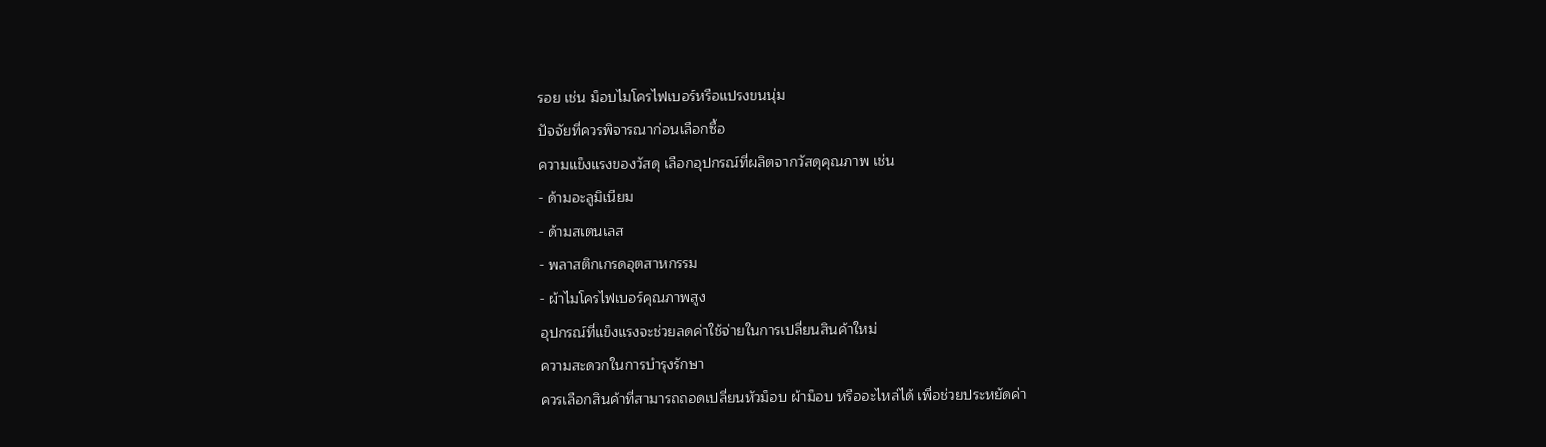รอย เช่น ม็อบไมโครไฟเบอร์หรือแปรงขนนุ่ม
ปัจจัยที่ควรพิจารณาก่อนเลือกซื้อ
ความแข็งแรงของวัสดุ เลือกอุปกรณ์ที่ผลิตจากวัสดุคุณภาพ เช่น
- ด้ามอะลูมิเนียม
- ด้ามสเตนเลส
- พลาสติกเกรดอุตสาหกรรม
- ผ้าไมโครไฟเบอร์คุณภาพสูง
อุปกรณ์ที่แข็งแรงจะช่วยลดค่าใช้จ่ายในการเปลี่ยนสินค้าใหม่
ความสะดวกในการบำรุงรักษา
ควรเลือกสินค้าที่สามารถถอดเปลี่ยนหัวม็อบ ผ้าม็อบ หรืออะไหล่ได้ เพื่อช่วยประหยัดค่า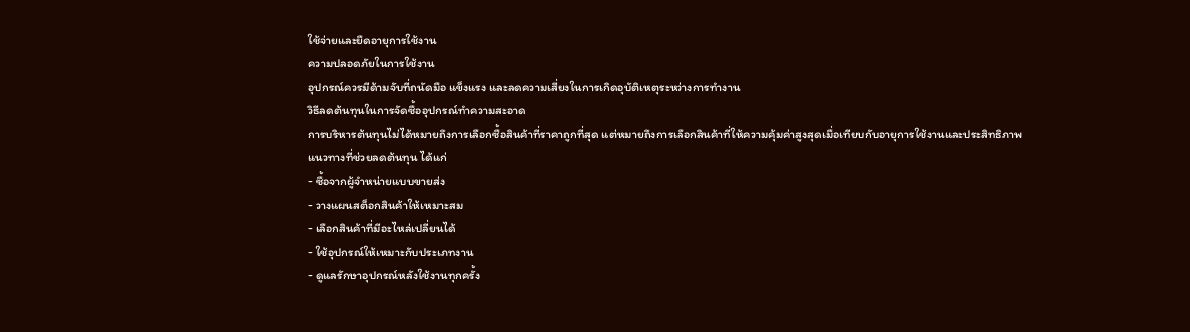ใช้จ่ายและยืดอายุการใช้งาน
ความปลอดภัยในการใช้งาน
อุปกรณ์ควรมีด้ามจับที่ถนัดมือ แข็งแรง และลดความเสี่ยงในการเกิดอุบัติเหตุระหว่างการทำงาน
วิธีลดต้นทุนในการจัดซื้ออุปกรณ์ทำความสะอาด
การบริหารต้นทุนไม่ได้หมายถึงการเลือกซื้อสินค้าที่ราคาถูกที่สุด แต่หมายถึงการเลือกสินค้าที่ให้ความคุ้มค่าสูงสุดเมื่อเทียบกับอายุการใช้งานและประสิทธิภาพ
แนวทางที่ช่วยลดต้นทุน ได้แก่
- ซื้อจากผู้จำหน่ายแบบขายส่ง
- วางแผนสต็อกสินค้าให้เหมาะสม
- เลือกสินค้าที่มีอะไหล่เปลี่ยนได้
- ใช้อุปกรณ์ให้เหมาะกับประเภทงาน
- ดูแลรักษาอุปกรณ์หลังใช้งานทุกครั้ง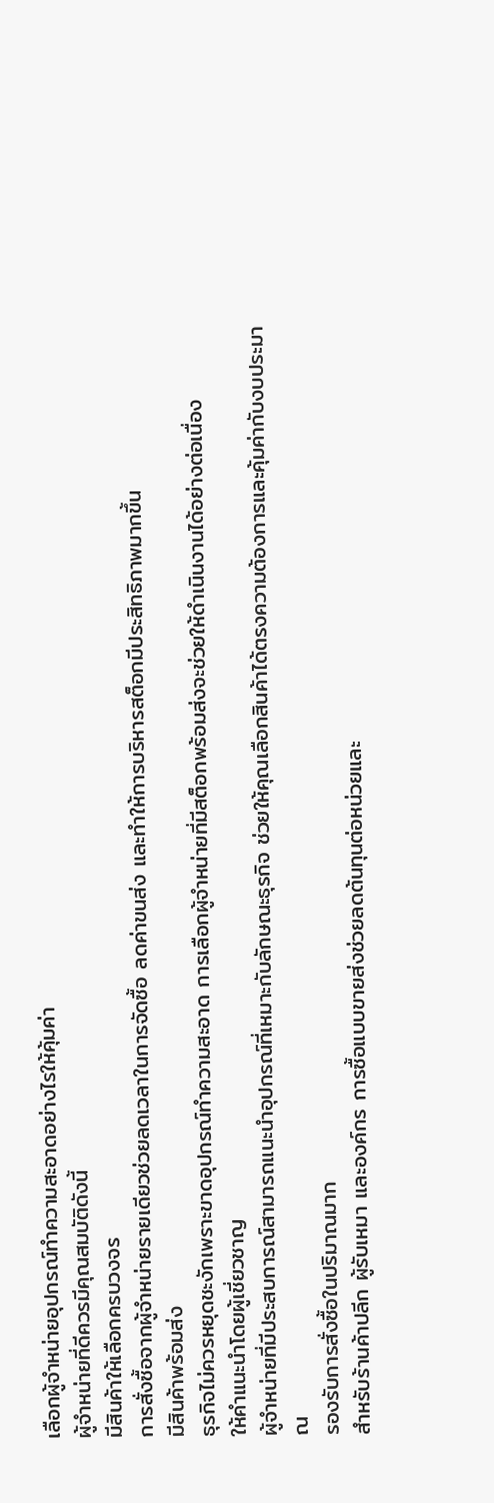เลือกผู้จำหน่ายอุปกรณ์ทำความสะอาดอย่างไรให้คุ้มค่า
ผู้จำหน่ายที่ดีควรมีคุณสมบัติดังนี้
มีสินค้าให้เลือกครบวงจร
การสั่งซื้อจากผู้จำหน่ายรายเดียวช่วยลดเวลาในการจัดซื้อ ลดค่าขนส่ง และทำให้การบริหารสต็อกมีประสิทธิภาพมากขึ้น
มีสินค้าพร้อมส่ง
ธุรกิจไม่ควรหยุดชะงักเพราะขาดอุปกรณ์ทำความสะอาด การเลือกผู้จำหน่ายที่มีสต็อกพร้อมส่งจะช่วยให้ดำเนินงานได้อย่างต่อเนื่อง
ให้คำแนะนำโดยผู้เชี่ยวชาญ
ผู้จำหน่ายที่มีประสบการณ์สามารถแนะนำอุปกรณ์ที่เหมาะกับลักษณะธุรกิจ ช่วยให้คุณเลือกสินค้าได้ตรงความต้องการและคุ้มค่ากับงบประมาณ
รองรับการสั่งซื้อในปริมาณมาก
สำหรับร้านค้าปลีก ผู้รับเหมา และองค์กร การซื้อแบบขายส่งช่วยลดต้นทุนต่อหน่วยและ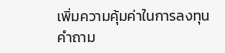เพิ่มความคุ้มค่าในการลงทุน
คำถาม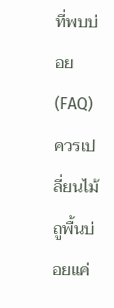ที่พบบ่อย (FAQ)
ควรเปลี่ยนไม้ถูพื้นบ่อยแค่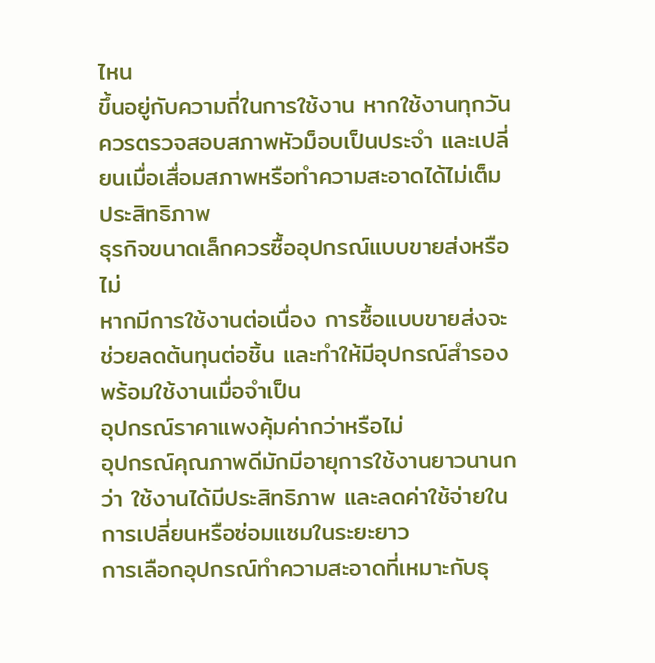ไหน
ขึ้นอยู่กับความถี่ในการใช้งาน หากใช้งานทุกวัน ควรตรวจสอบสภาพหัวม็อบเป็นประจำ และเปลี่ยนเมื่อเสื่อมสภาพหรือทำความสะอาดได้ไม่เต็มประสิทธิภาพ
ธุรกิจขนาดเล็กควรซื้ออุปกรณ์แบบขายส่งหรือไม่
หากมีการใช้งานต่อเนื่อง การซื้อแบบขายส่งจะช่วยลดต้นทุนต่อชิ้น และทำให้มีอุปกรณ์สำรองพร้อมใช้งานเมื่อจำเป็น
อุปกรณ์ราคาแพงคุ้มค่ากว่าหรือไม่
อุปกรณ์คุณภาพดีมักมีอายุการใช้งานยาวนานกว่า ใช้งานได้มีประสิทธิภาพ และลดค่าใช้จ่ายในการเปลี่ยนหรือซ่อมแซมในระยะยาว
การเลือกอุปกรณ์ทำความสะอาดที่เหมาะกับธุ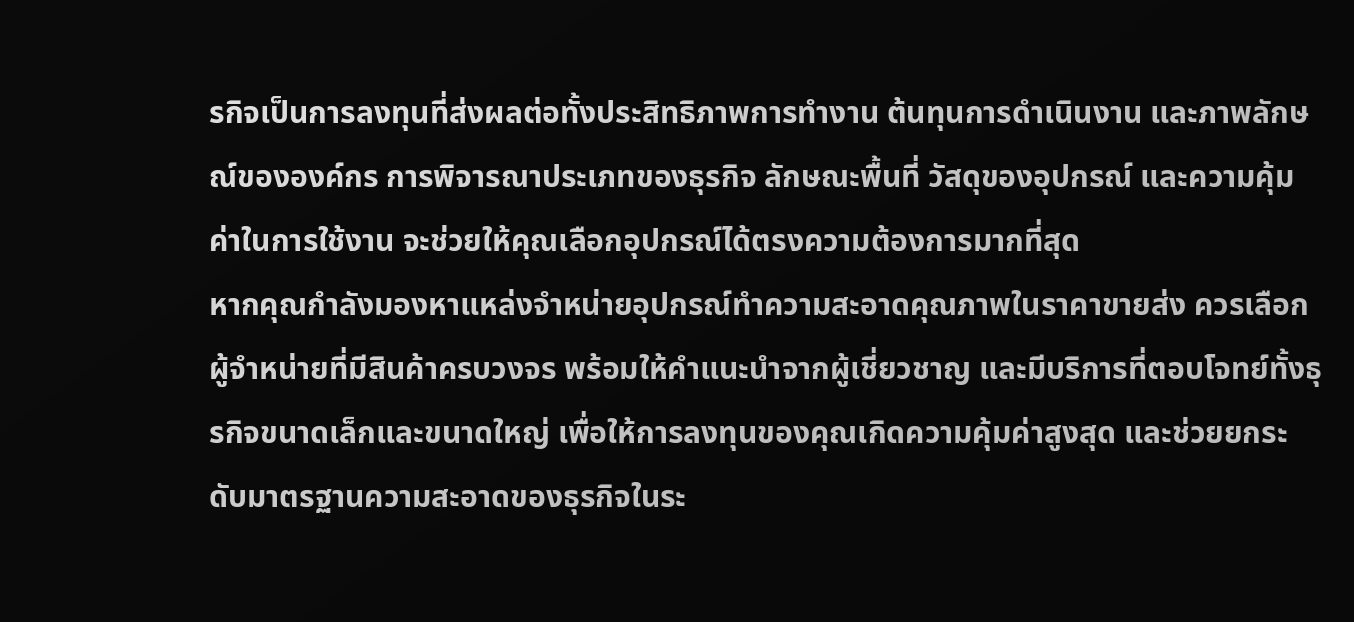รกิจเป็นการลงทุนที่ส่งผลต่อทั้งประสิทธิภาพการทำงาน ต้นทุนการดำเนินงาน และภาพลักษณ์ขององค์กร การพิจารณาประเภทของธุรกิจ ลักษณะพื้นที่ วัสดุของอุปกรณ์ และความคุ้มค่าในการใช้งาน จะช่วยให้คุณเลือกอุปกรณ์ได้ตรงความต้องการมากที่สุด
หากคุณกำลังมองหาแหล่งจำหน่ายอุปกรณ์ทำความสะอาดคุณภาพในราคาขายส่ง ควรเลือกผู้จำหน่ายที่มีสินค้าครบวงจร พร้อมให้คำแนะนำจากผู้เชี่ยวชาญ และมีบริการที่ตอบโจทย์ทั้งธุรกิจขนาดเล็กและขนาดใหญ่ เพื่อให้การลงทุนของคุณเกิดความคุ้มค่าสูงสุด และช่วยยกระดับมาตรฐานความสะอาดของธุรกิจในระ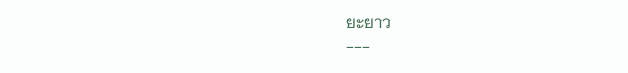ยะยาว
---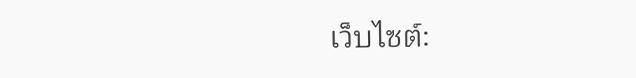เว็บไซต์: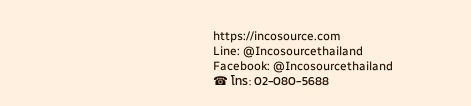https://incosource.com
Line: @Incosourcethailand
Facebook: @Incosourcethailand
☎ โทร: 02-080-5688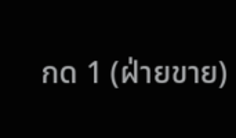กด 1 (ฝ่ายขาย)